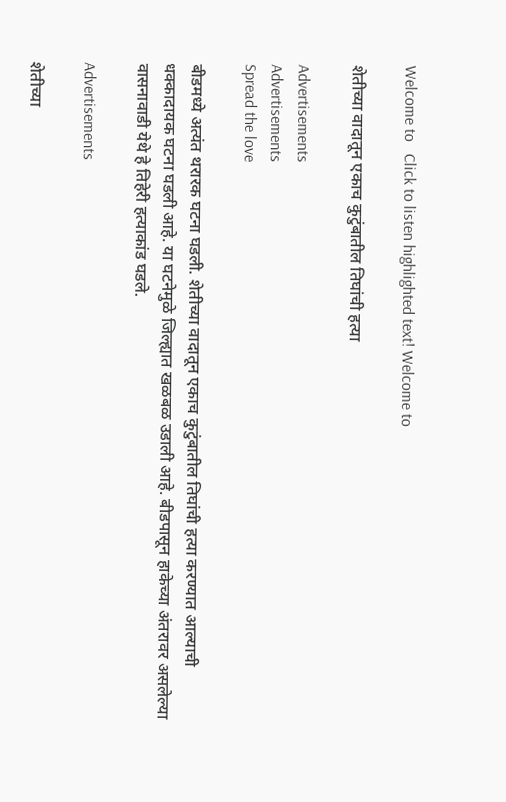Welcome to   Click to listen highlighted text! Welcome to

शेतीच्या वादातून एकाच कुटुंबातील तिघांची हत्या

Advertisements
Advertisements
Spread the love

बीडमध्ये अत्यंत थरारक घटना घडली. शेतीच्या वादातून एकाच कुटुंबातील तिघांची हत्या करण्यात आल्याची धक्कादायक घटना घडली आहे. या घटनेमुळे जिल्ह्यात खळबळ उडाली आहे. बीडपासून हाकेच्या अंतरावर असलेल्या वासनावाडी येथे हे तिहेरी हत्याकांड घडले.

Advertisements

शेतीच्या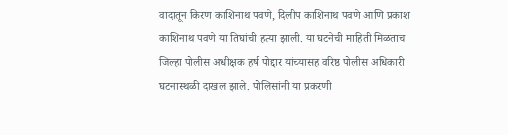वादातून किरण काशिनाथ पवणे, दिलीप काशिनाथ पवणे आणि प्रकाश काशिनाथ पवणे या तिघांची हत्या झाली. या घटनेची माहिती मिळताच जिल्हा पोलीस अधीक्षक हर्ष पोद्दार यांच्यासह वरिष्ठ पोलीस अधिकारी घटनास्थळी दाखल झाले. पोलिसांनी या प्रकरणी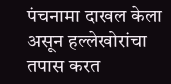पंचनामा दाखल केला असून हल्लेखोरांचा तपास करत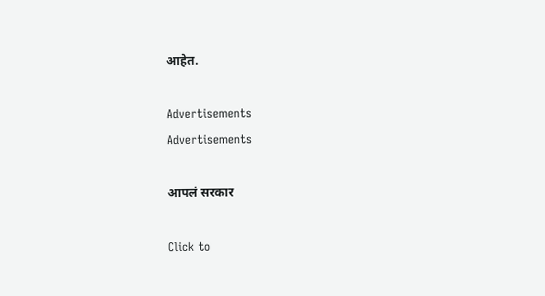आहेत.

Advertisements
Advertisements

आपलं सरकार

Click to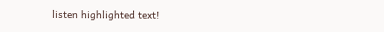listen highlighted text!